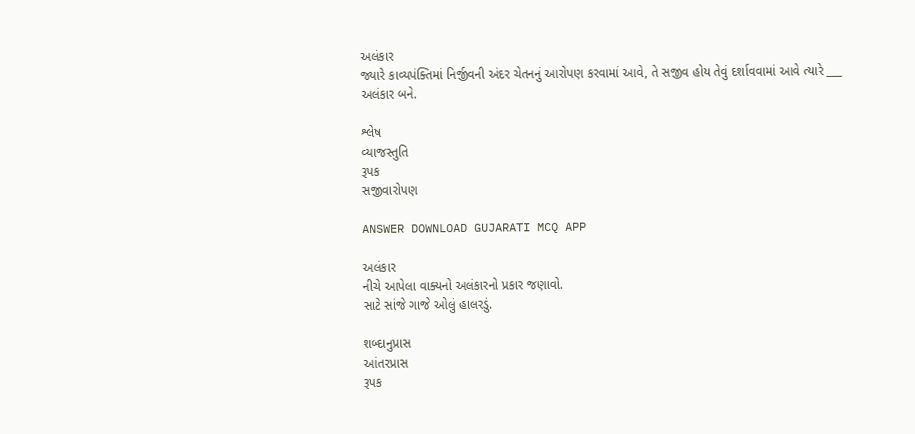અલંકાર
જ્યારે કાવ્યપંક્તિમાં નિર્જીવની અંદર ચેતનનું આરોપણ કરવામાં આવે, તે સજીવ હોય તેવું દર્શાવવામાં આવે ત્યારે ___ અલંકાર બને.

શ્લેષ
વ્યાજસ્તુતિ
રૂપક
સજીવારોપણ

ANSWER DOWNLOAD GUJARATI MCQ APP

અલંકાર
નીચે આપેલા વાક્યનો અલંકારનો પ્રકાર જણાવો.
સાટે સાંજે ગાજે ઓલું હાલરડું.

શબ્દાનુપ્રાસ
આંતરપ્રાસ
રૂપક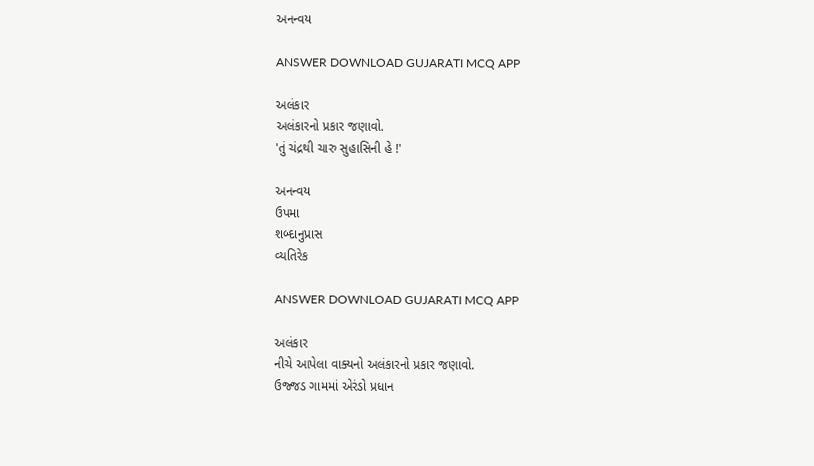અનન્વય

ANSWER DOWNLOAD GUJARATI MCQ APP

અલંકાર
અલંકારનો પ્રકાર જણાવો.
'તું ચંદ્રથી ચારુ સુહાસિની હે !'

અનન્વય
ઉપમા
શબ્દાનુપ્રાસ
વ્યતિરેક

ANSWER DOWNLOAD GUJARATI MCQ APP

અલંકાર
નીચે આપેલા વાક્યનો અલંકારનો પ્રકાર જણાવો.
ઉજ્જડ ગામમાં એરંડો પ્રધાન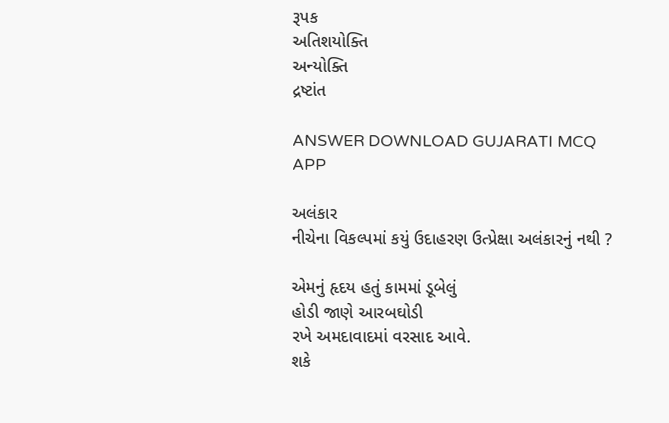રૂપક
અતિશયોક્તિ
અન્યોક્તિ
દ્રષ્ટાંત

ANSWER DOWNLOAD GUJARATI MCQ APP

અલંકાર
નીચેના વિકલ્પમાં કયું ઉદાહરણ ઉત્પ્રેક્ષા અલંકારનું નથી ?

એમનું હૃદય હતું કામમાં ડૂબેલું
હોડી જાણે આરબઘોડી
રખે અમદાવાદમાં વરસાદ આવે.
શકે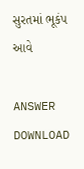સુરતમાં ભૂકંપ આવે

ANSWER DOWNLOAD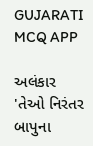GUJARATI MCQ APP

અલંકાર
'તેઓ નિરંતર બાપુના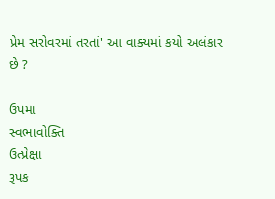પ્રેમ સરોવરમાં તરતાં' આ વાક્યમાં કયો અલંકાર છે ?

ઉપમા
સ્વભાવોક્તિ
ઉત્પ્રેક્ષા
રૂપક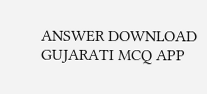ANSWER DOWNLOAD GUJARATI MCQ APP